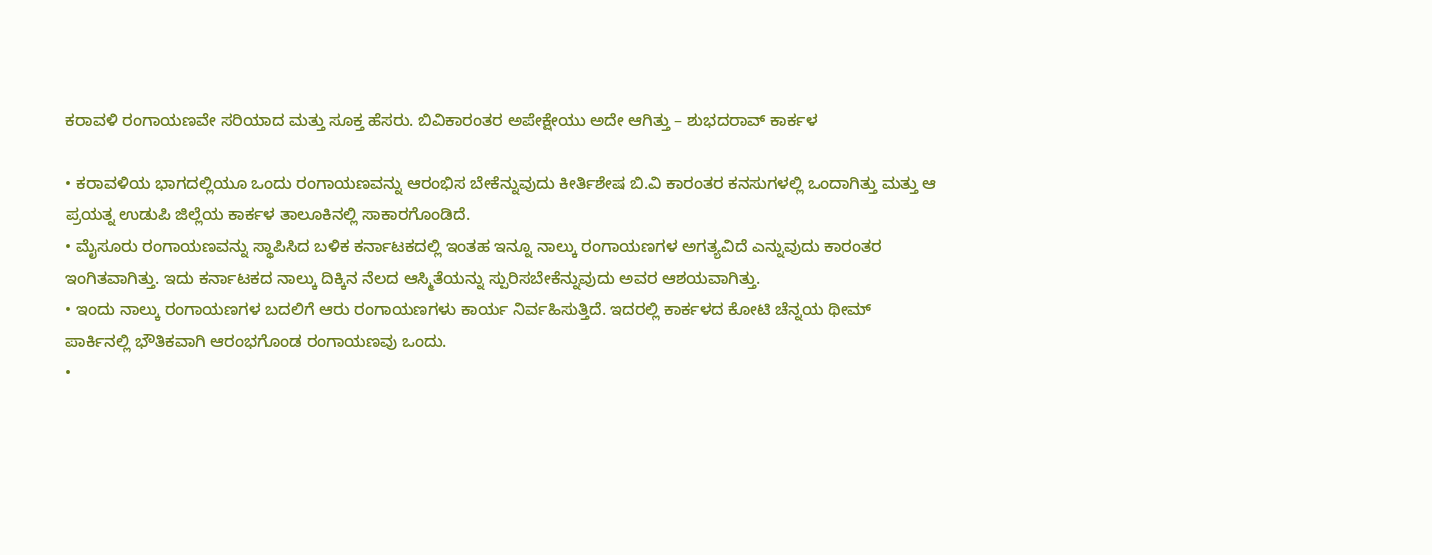ಕರಾವಳಿ ರಂಗಾಯಣವೇ ಸರಿಯಾದ ಮತ್ತು ಸೂಕ್ತ ಹೆಸರು. ಬಿವಿಕಾರಂತರ ಅಪೇಕ್ಷೇಯು ಅದೇ ಆಗಿತ್ತು – ಶುಭದರಾವ್ ಕಾರ್ಕಳ

• ಕರಾವಳಿಯ ಭಾಗದಲ್ಲಿಯೂ ಒಂದು ರಂಗಾಯಣವನ್ನು ಆರಂಭಿಸ ಬೇಕೆನ್ನುವುದು ಕೀರ್ತಿಶೇಷ ಬಿ.ವಿ ಕಾರಂತರ ಕನಸುಗಳಲ್ಲಿ ಒಂದಾಗಿತ್ತು ಮತ್ತು ಆ ಪ್ರಯತ್ನ ಉಡುಪಿ ಜಿಲ್ಲೆಯ ಕಾರ್ಕಳ ತಾಲೂಕಿನಲ್ಲಿ ಸಾಕಾರಗೊಂಡಿದೆ.
• ಮೈಸೂರು ರಂಗಾಯಣವನ್ನು ಸ್ಥಾಪಿಸಿದ ಬಳಿಕ ಕರ್ನಾಟಕದಲ್ಲಿ ಇಂತಹ ಇನ್ನೂ ನಾಲ್ಕು ರಂಗಾಯಣಗಳ ಅಗತ್ಯವಿದೆ ಎನ್ನುವುದು ಕಾರಂತರ ಇಂಗಿತವಾಗಿತ್ತು. ಇದು ಕರ್ನಾಟಕದ ನಾಲ್ಕು ದಿಕ್ಕಿನ ನೆಲದ ಆಸ್ಮಿತೆಯನ್ನು ಸ್ಪುರಿಸಬೇಕೆನ್ನುವುದು ಅವರ ಆಶಯವಾಗಿತ್ತು.
• ಇಂದು ನಾಲ್ಕು ರಂಗಾಯಣಗಳ ಬದಲಿಗೆ ಆರು ರಂಗಾಯಣಗಳು ಕಾರ್ಯ ನಿರ್ವಹಿಸುತ್ತಿದೆ. ಇದರಲ್ಲಿ ಕಾರ್ಕಳದ ಕೋಟಿ ಚೆನ್ನಯ ಥೀಮ್ ಪಾರ್ಕಿನಲ್ಲಿ ಭೌತಿಕವಾಗಿ ಆರಂಭಗೊಂಡ ರಂಗಾಯಣವು ಒಂದು.
•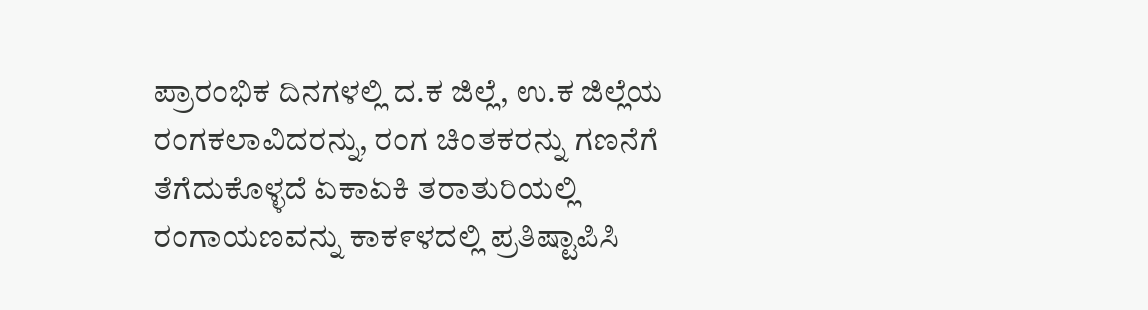ಪ್ರಾರಂಭಿಕ ದಿನಗಳಲ್ಲಿ ದ.ಕ ಜಿಲ್ಲೆ, ಉ.ಕ ಜಿಲ್ಲೆಯ ರಂಗಕಲಾವಿದರನ್ನು, ರಂಗ ಚಿಂತಕರನ್ನು ಗಣನೆಗೆ ತೆಗೆದುಕೊಳ್ಳದೆ ಏಕಾಏಕಿ ತರಾತುರಿಯಲ್ಲಿ ರಂಗಾಯಣವನ್ನು ಕಾಕ೯ಳದಲ್ಲಿ ಪ್ರತಿಷ್ಟಾಪಿಸಿ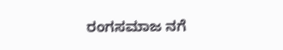ರಂಗಸಮಾಜ ನಗೆ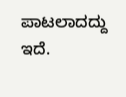ಪಾಟಲಾದದ್ದು ಇದೆ.